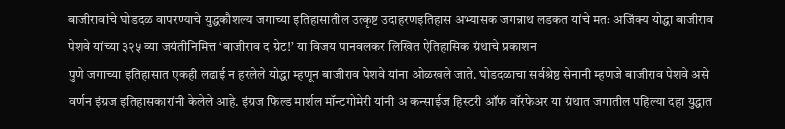बाजीरावांचे घोडदळ वापरण्याचे युद्धकौशल्य जगाच्या इतिहासातील उत्कृष्ट उदाहरणइतिहास अभ्यासक जगन्नाथ लडकत यांचे मतः अजिंक्य योद्धा बाजीराव पेशवे यांच्या ३२५ व्या जयंतीनिमित्त ‘बाजीराव द ग्रेट!’ या विजय पानवलकर लिखित ऐतिहासिक ग्रंथाचे प्रकाशन
पुणे जगाच्या इतिहासात एकही लढाई न हरलेले योद्धा म्हणून बाजीराव पेशवे यांना ओळखले जाते. घोडदळाचा सर्वश्रेष्ठ सेनानी म्हणजे बाजीराव पेशवे असे वर्णन इंग्रज इतिहासकारांनी केलेले आहे. इंग्रज फिल्ड मार्शल मॉन्टगोमेरी यांनी अ कन्साईज हिस्टरी ऑफ वॉरफेअर या ग्रंथात जगातील पहिल्या दहा युद्धात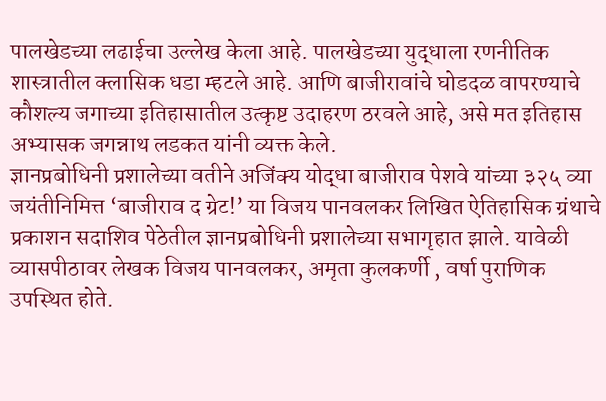पालखेडच्या लढाईचा उल्लेख केला आहे. पालखेडच्या युद्धाला रणनीतिक शास्त्रातील क्लासिक धडा म्हटले आहे. आणि बाजीरावांचे घोडदळ वापरण्याचे कौशल्य जगाच्या इतिहासातील उत्कृष्ट उदाहरण ठरवले आहे, असे मत इतिहास अभ्यासक जगन्नाथ लडकत यांनी व्यक्त केले.
ज्ञानप्रबोधिनी प्रशालेच्या वतीने अजिंक्य योद्धा बाजीराव पेशवे यांच्या ३२५ व्या जयंतीनिमित्त ‘बाजीराव द ग्रेट!’ या विजय पानवलकर लिखित ऐतिहासिक ग्रंथाचे प्रकाशन सदाशिव पेठेतील ज्ञानप्रबोधिनी प्रशालेच्या सभागृहात झाले. यावेळी व्यासपीठावर लेखक विजय पानवलकर, अमृता कुलकर्णी , वर्षा पुराणिक उपस्थित होते.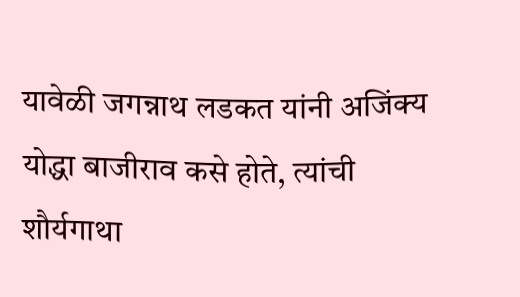यावेळी जगन्नाथ लडकत यांनी अजिंक्य योद्धा बाजीराव कसे होते, त्यांची शौर्यगाथा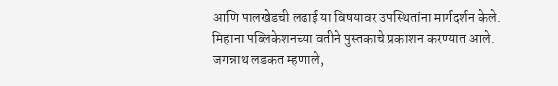आणि पालखेडची लढाई या विषयावर उपस्थितांना मार्गदर्शन केले. मिहाना पब्लिकेशनच्या वतीने पुस्तकाचे प्रकाशन करण्यात आले.
जगन्नाथ लडकत म्हणाले,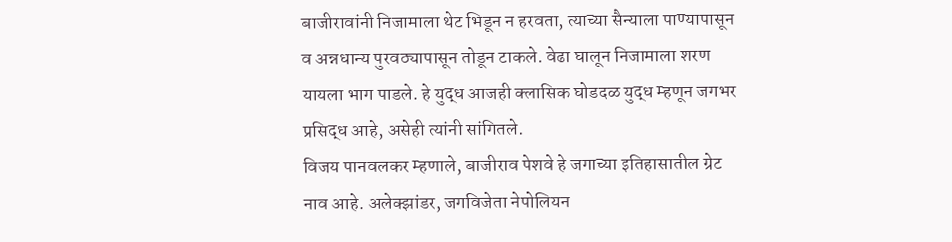बाजीरावांनी निजामाला थेट भिडून न हरवता, त्याच्या सैन्याला पाण्यापासून व अन्नधान्य पुरवठ्यापासून तोडून टाकले. वेढा घालून निजामाला शरण यायला भाग पाडले. हे युद्ध आजही क्लासिक घोडदळ युद्ध म्हणून जगभर प्रसिद्ध आहे, असेही त्यांनी सांगितले.
विजय पानवलकर म्हणाले, बाजीराव पेशवे हे जगाच्या इतिहासातील ग्रेट नाव आहे. अलेक्झांडर, जगविजेता नेपोलियन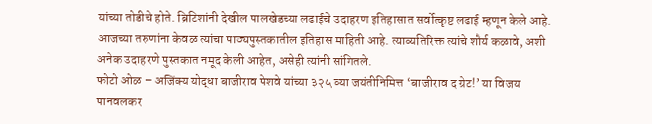यांच्या तोडीचे होते. ब्रिटिशांनी देखील पालखेडच्या लढाईचे उदाहरण इतिहासात सर्वोत्कृष्ट लढाई म्हणून केले आहे. आजच्या तरुणांना केवळ त्यांचा पाठ्यपुस्तकातील इतिहास माहिती आहे. त्याव्यतिरिक्त त्यांचे शौर्य कळावे, अशी अनेक उदाहरणे पुस्तकात नमूद केली आहेत, असेही त्यांनी सांगितले.
फोटो ओळ – अजिंक्य योद्धा बाजीराव पेशवे यांच्या ३२५ व्या जयंतीनिमित्त ‘बाजीराव द ग्रेट!’ या विजय पानवलकर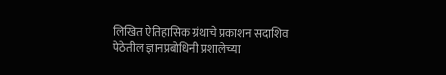लिखित ऐतिहासिक ग्रंथाचे प्रकाशन सदाशिव पेठेतील ज्ञानप्रबोधिनी प्रशालेच्या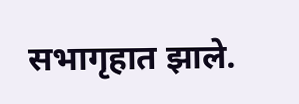सभागृहात झाले.